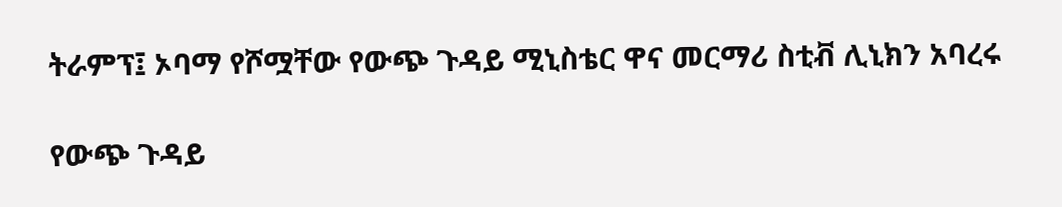ትራምፕ፤ ኦባማ የሾሟቸው የውጭ ጉዳይ ሚኒስቴር ዋና መርማሪ ስቲቭ ሊኒክን አባረሩ

የውጭ ጉዳይ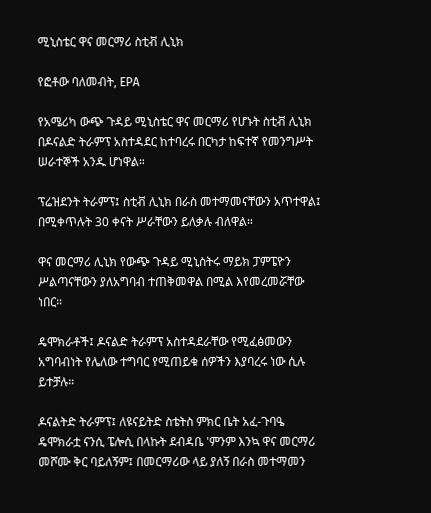ሚኒስቴር ዋና መርማሪ ስቲቭ ሊኒክ

የፎቶው ባለመብት, EPA

የአሜሪካ ውጭ ጉዳይ ሚኒስቴር ዋና መርማሪ የሆኑት ስቲቭ ሊኒክ በዶናልድ ትራምፕ አስተዳደር ከተባረሩ በርካታ ከፍተኛ የመንግሥት ሠራተኞች አንዱ ሆነዋል።

ፕሬዝደንት ትራምፕ፤ ስቲቭ ሊኒክ በራስ መተማመናቸውን አጥተዋል፤ በሚቀጥሉት 30 ቀናት ሥራቸውን ይለቃሉ ብለዋል።

ዋና መርማሪ ሊኒክ የውጭ ጉዳይ ሚኒስትሩ ማይክ ፓምፔዮን ሥልጣናቸውን ያለአግባብ ተጠቅመዋል በሚል እየመረመሯቸው ነበር።

ዴሞክራቶች፤ ዶናልድ ትራምፕ አስተዳደራቸው የሚፈፅመውን አግባብነት የሌለው ተግባር የሚጠይቁ ሰዎችን እያባረሩ ነው ሲሉ ይተቻሉ።

ዶናልትድ ትራምፕ፤ ለዩናይትድ ስቴትስ ምክር ቤት አፈ-ጉባዔ ዴሞክራቷ ናንሲ ፔሎሲ በላኩት ደብዳቤ 'ምንም እንኳ ዋና መርማሪ መሾሙ ቅር ባይለኝም፤ በመርማሪው ላይ ያለኝ በራስ መተማመን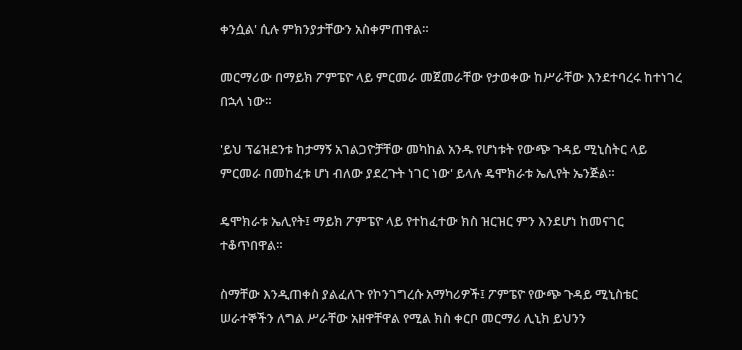ቀንሷል' ሲሉ ምክንያታቸውን አስቀምጠዋል።

መርማሪው በማይክ ፖምፔዮ ላይ ምርመራ መጀመራቸው የታወቀው ከሥራቸው እንደተባረሩ ከተነገረ በኋላ ነው።

'ይህ ፕሬዝደንቱ ከታማኝ አገልጋዮቻቸው መካከል አንዱ የሆነቱት የውጭ ጉዳይ ሚኒስትር ላይ ምርመራ በመከፈቱ ሆነ ብለው ያደረጉት ነገር ነው' ይላሉ ዴሞክራቱ ኤሊየት ኤንጅል።

ዴሞክራቱ ኤሊየት፤ ማይክ ፖምፔዮ ላይ የተከፈተው ክስ ዝርዝር ምን እንደሆነ ከመናገር ተቆጥበዋል።

ስማቸው እንዲጠቀስ ያልፈለጉ የኮንገግረሱ አማካሪዎች፤ ፖምፔዮ የውጭ ጉዳይ ሚኒስቴር ሠራተኞችን ለግል ሥራቸው አዘዋቸዋል የሚል ክስ ቀርቦ መርማሪ ሊኒክ ይህንን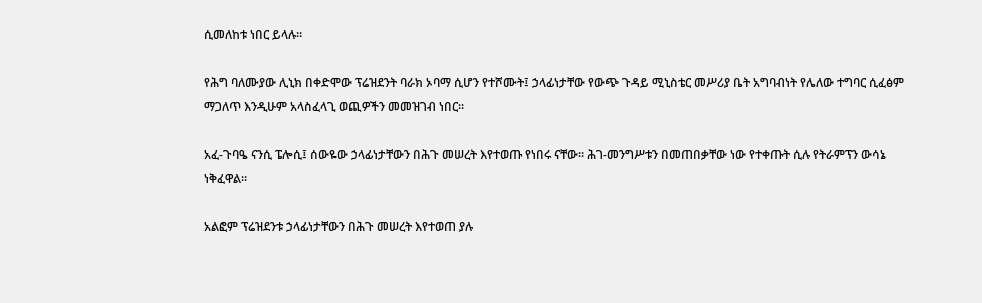ሲመለከቱ ነበር ይላሉ።

የሕግ ባለሙያው ሊኒክ በቀድሞው ፕሬዝደንት ባራክ ኦባማ ሲሆን የተሾሙት፤ ኃላፊነታቸው የውጭ ጉዳይ ሚኒስቴር መሥሪያ ቤት አግባብነት የሌለው ተግባር ሲፈፅም ማጋለጥ እንዲሁም አላስፈላጊ ወጪዎችን መመዝገብ ነበር።

አፈ-ጉባዔ ናንሲ ፔሎሲ፤ ሰውዬው ኃላፊነታቸውን በሕጉ መሠረት እየተወጡ የነበሩ ናቸው። ሕገ-መንግሥቱን በመጠበቃቸው ነው የተቀጡት ሲሉ የትራምፕን ውሳኔ ነቅፈዋል።

አልፎም ፕሬዝደንቱ ኃላፊነታቸውን በሕጉ መሠረት እየተወጠ ያሉ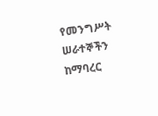የመንግሥት ሠራተኞችን ከማባረር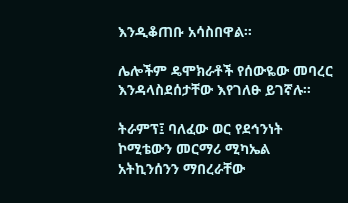እንዲቆጠቡ አሳስበዋል።

ሌሎችም ዴሞክራቶች የሰውዬው መባረር እንዳላስደሰታቸው እየገለፁ ይገኛሉ።

ትራምፕ፤ ባለፈው ወር የደኅንነት ኮሚቴውን መርማሪ ሚካኤል አትኪንሰንን ማበረራቸው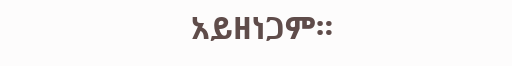አይዘነጋም።